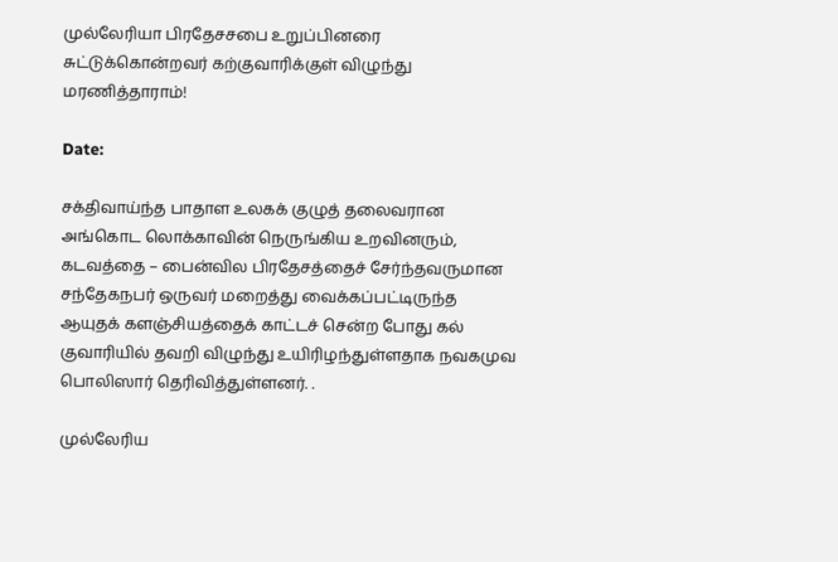முல்லேரியா பிரதேசசபை உறுப்பினரை சுட்டுக்கொன்றவர் கற்குவாரிக்குள் விழுந்து மரணித்தாராம்!

Date:

சக்திவாய்ந்த பாதாள உலகக் குழுத் தலைவரான அங்கொட லொக்காவின் நெருங்கிய உறவினரும், கடவத்தை – பைன்வில பிரதேசத்தைச் சேர்ந்தவருமான சந்தேகநபர் ஒருவர் மறைத்து வைக்கப்பட்டிருந்த ஆயுதக் களஞ்சியத்தைக் காட்டச் சென்ற போது கல் குவாரியில் தவறி விழுந்து உயிரிழந்துள்ளதாக நவகமுவ பொலிஸார் தெரிவித்துள்ளனர். .

முல்லேரிய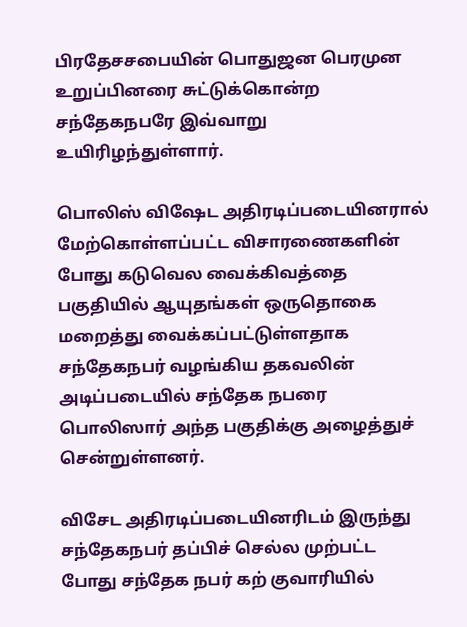பிரதேசசபையின் பொதுஜன பெரமுன உறுப்பினரை சுட்டுக்கொன்ற சந்தேகநபரே இவ்வாறு உயிரிழந்துள்ளார்.

பொலிஸ் விஷேட அதிரடிப்படையினரால் மேற்கொள்ளப்பட்ட விசாரணைகளின் போது கடுவெல வைக்கிவத்தை பகுதியில் ஆயுதங்கள் ஒருதொகை மறைத்து வைக்கப்பட்டுள்ளதாக சந்தேகநபர் வழங்கிய தகவலின் அடிப்படையில் சந்தேக நபரை பொலிஸார் அந்த பகுதிக்கு அழைத்துச் சென்றுள்ளனர்.

விசேட அதிரடிப்படையினரிடம் இருந்து சந்தேகநபர் தப்பிச் செல்ல முற்பட்ட போது சந்தேக நபர் கற் குவாரியில்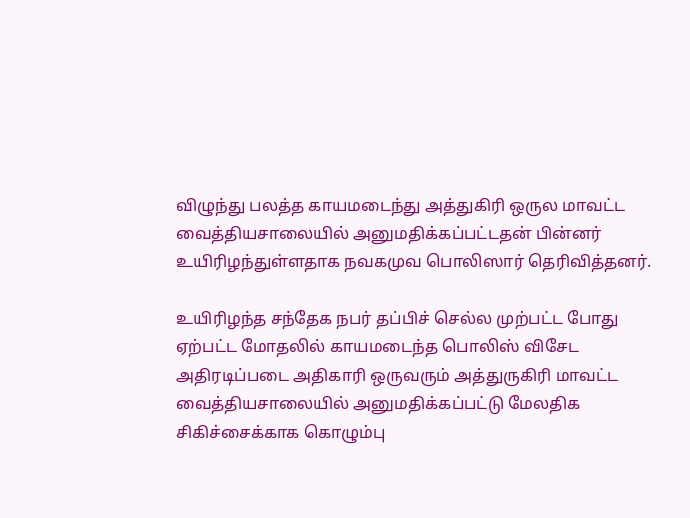விழுந்து பலத்த காயமடைந்து அத்துகிரி ஒருல மாவட்ட வைத்தியசாலையில் அனுமதிக்கப்பட்டதன் பின்னர் உயிரிழந்துள்ளதாக நவகமுவ பொலிஸார் தெரிவித்தனர்.

உயிரிழந்த சந்தேக நபர் தப்பிச் செல்ல முற்பட்ட போது ஏற்பட்ட மோதலில் காயமடைந்த பொலிஸ் விசேட அதிரடிப்படை அதிகாரி ஒருவரும் அத்துருகிரி மாவட்ட வைத்தியசாலையில் அனுமதிக்கப்பட்டு மேலதிக சிகிச்சைக்காக கொழும்பு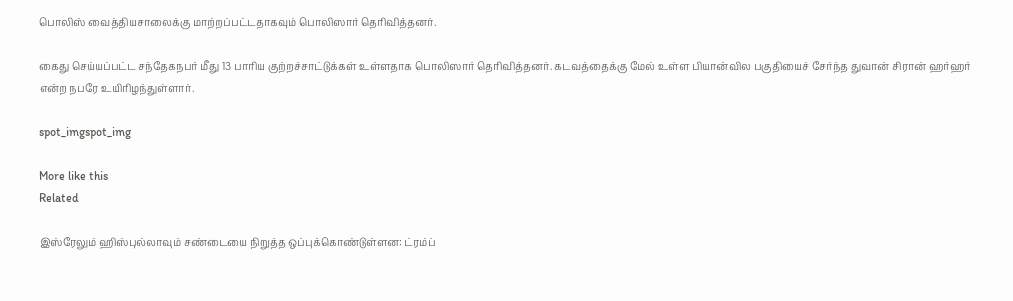பொலிஸ் வைத்தியசாலைக்கு மாற்றப்பட்டதாகவும் பொலிஸார் தெரிவித்தனர்.

கைது செய்யப்பட்ட சந்தேகநபர் மீது 13 பாரிய குற்றச்சாட்டுக்கள் உள்ளதாக பொலிஸார் தெரிவித்தனர். கடவத்தைக்கு மேல் உள்ள பியான்வில பகுதியைச் சேர்ந்த துவான் சிரான் ஹர்ஹர் என்ற நபரே உயிரிழந்துள்ளார்.

spot_imgspot_img

More like this
Related

இஸ்ரேலும் ஹிஸ்புல்லாவும் சண்டையை நிறுத்த ஒப்புக்கொண்டுள்ளன: ட்ரம்ப்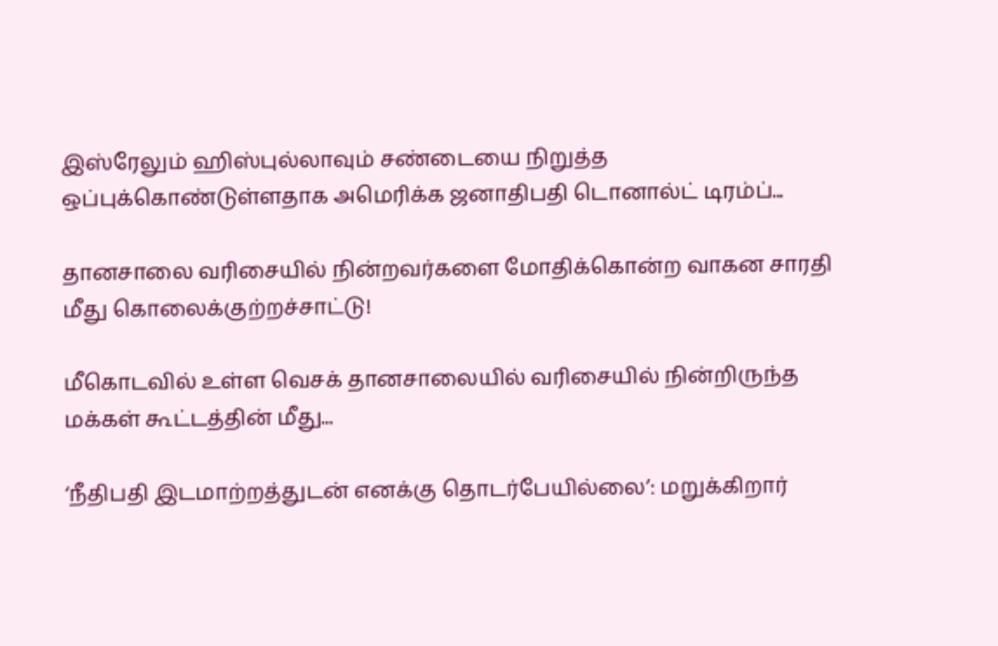இஸ்ரேலும் ஹிஸ்புல்லாவும் சண்டையை நிறுத்த ஒப்புக்கொண்டுள்ளதாக அமெரிக்க ஜனாதிபதி டொனால்ட் டிரம்ப்...

தானசாலை வரிசையில் நின்றவர்களை மோதிக்கொன்ற வாகன சாரதி மீது கொலைக்குற்றச்சாட்டு!

மீகொடவில் உள்ள வெசக் தானசாலையில் வரிசையில் நின்றிருந்த மக்கள் கூட்டத்தின் மீது...

‘நீதிபதி இடமாற்றத்துடன் எனக்கு தொடர்பேயில்லை’: மறுக்கிறார்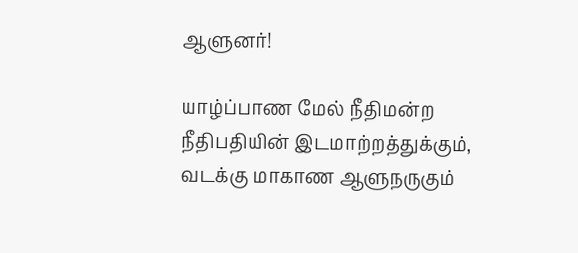ஆளுனர்!

யாழ்ப்பாண மேல் நீதிமன்ற நீதிபதியின் இடமாற்றத்துக்கும், வடக்கு மாகாண ஆளுநருகும்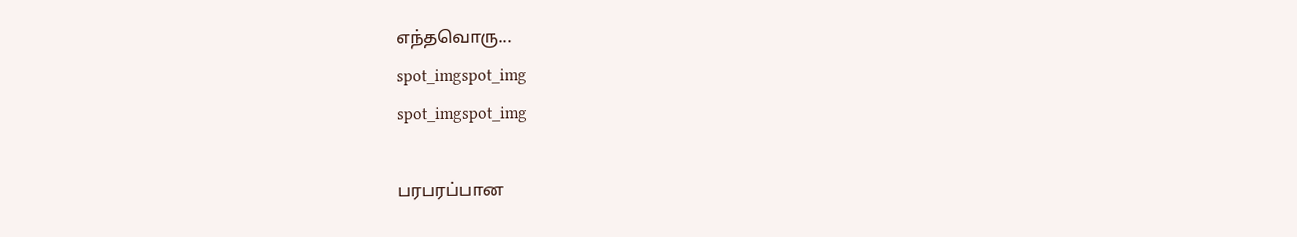எந்தவொரு...
spot_imgspot_img
spot_imgspot_img

பரபரப்பான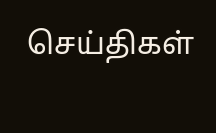செய்திகள்